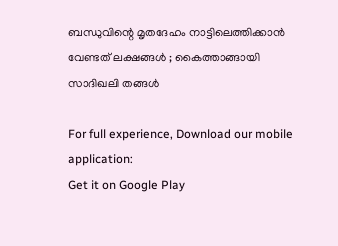ബന്ധുവിന്റെ മൃതദേഹം നാട്ടിലെത്തിക്കാൻ വേണ്ടത് ലക്ഷങ്ങൾ ; കൈത്താങ്ങായി സാദിഖലി തങ്ങൾ

For full experience, Download our mobile application:
Get it on Google Play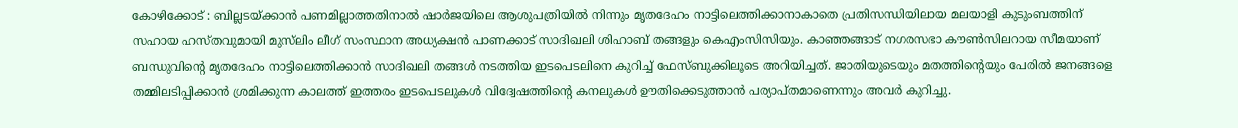കോഴിക്കോട് : ബില്ലടയ്ക്കാന്‍ പണമില്ലാത്തതിനാല്‍ ഷാർജയിലെ ആശുപത്രിയില്‍ നിന്നും മൃതദേഹം നാട്ടിലെത്തിക്കാനാകാതെ പ്രതിസന്ധിയിലായ മലയാളി കുടുംബത്തിന് സഹായ ഹസ്തവുമായി മുസ്‌ലിം ലീഗ് സംസ്ഥാന അധ്യക്ഷന്‍ പാണക്കാട് സാദിഖലി ശിഹാബ് തങ്ങളും കെഎംസിസിയും. കാഞ്ഞങ്ങാട് നഗരസഭാ കൗണ്‍സിലറായ സീമയാണ് ബന്ധുവിന്റെ മൃതദേഹം നാട്ടിലെത്തിക്കാന്‍ സാദിഖലി തങ്ങള്‍ നടത്തിയ ഇടപെടലിനെ കുറിച്ച് ഫേസ്ബുക്കിലൂടെ അറിയിച്ചത്. ജാതിയുടെയും മതത്തിന്റെയും പേരില്‍ ജനങ്ങളെ തമ്മിലടിപ്പിക്കാന്‍ ശ്രമിക്കുന്ന കാലത്ത് ഇത്തരം ഇടപെടലുകള്‍ വിദ്വേഷത്തിന്റെ കനലുകള്‍ ഊതിക്കെടുത്താന്‍ പര്യാപ്തമാണെന്നും അവര്‍ കുറിച്ചു.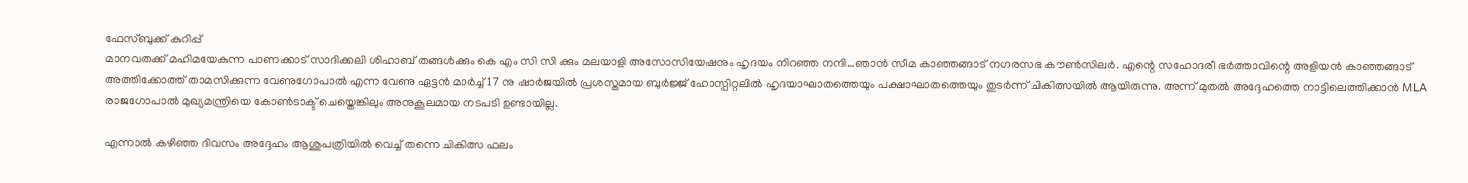ഫേസ്ബുക്ക് കുറിപ്പ്
മാനവതക്ക് മഹിമയേകുന്ന പാണക്കാട് സാദിക്കലി ശിഹാബ് തങ്ങൾക്കും കെ എം സി സി ക്കും മലയാളി അസോസിയേഷനും ഹൃദയം നിറഞ്ഞ നന്ദി…ഞാൻ സീമ കാഞ്ഞങ്ങാട് നഗരസഭ കൗൺസിലർ. എന്റെ സഹോദരീ ഭർത്താവിന്റെ അളിയൻ കാഞ്ഞങ്ങാട് അത്തിക്കോത്ത്‌ താമസിക്കുന്ന വേണുഗോപാൽ എന്ന വേണു ഏട്ടൻ മാർച്ച്‌ 17 നു ഷാർജയിൽ പ്രശസ്തമായ ബുർജ്ജ് ഹോസ്പിറ്റലിൽ ഹൃദയാഘാതത്തെയും പക്ഷാഘാതത്തെയും തുടർന്ന് ചികിത്സയിൽ ആയിരുന്നു. അന്ന് മുതൽ അദ്ദേഹത്തെ നാട്ടിലെത്തിക്കാൻ MLA രാജഗോപാൽ മുഖ്യമന്ത്രിയെ കോൺടാക്ട് ചെയ്തെങ്കിലും അനുകൂലമായ നടപടി ഉണ്ടായില്ല.

എന്നാൽ കഴിഞ്ഞ ദിവസം അദ്ദേഹം ആശുപത്രിയിൽ വെച്ച് തന്നെ ചികിത്സ ഫലം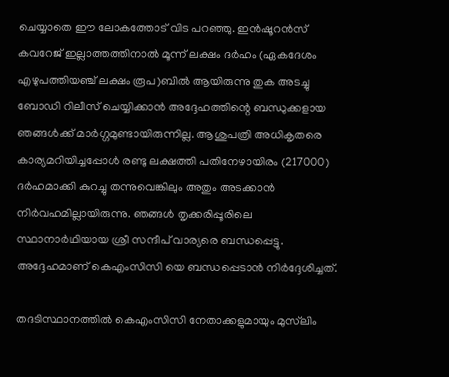ചെയ്യാതെ ഈ ലോകത്തോട് വിട പറഞ്ഞു. ഇൻഷൂറൻസ് കവറേജ് ഇല്ലാത്തത്തിനാൽ മൂന്ന് ലക്ഷം ദർഹം (ഏകദേശം എഴുപത്തിയഞ്ച് ലക്ഷം രൂപ)ബിൽ ആയിരുന്നു തുക അടച്ചു ബോഡി റിലീസ് ചെയ്യിക്കാൻ അദ്ദേഹത്തിന്റെ ബന്ധുക്കളായ ഞങ്ങൾക്ക് മാർഗ്ഗമുണ്ടായിരുന്നില്ല. ആശുപത്രി അധികൃതരെ കാര്യമറിയിച്ചപ്പോൾ രണ്ടു ലക്ഷത്തി പതിനേഴായിരം (217000) ദർഹമാക്കി കുറച്ചു തന്നുവെങ്കിലും അതും അടക്കാൻ നിർവഹമില്ലായിരുന്നു. ഞങ്ങൾ തൃക്കരിപ്പൂരിലെ സ്ഥാനാർഥിയായ ശ്രീ സന്ദീപ് വാര്യരെ ബന്ധപ്പെട്ടു. അദ്ദേഹമാണ് കെഎംസിസി യെ ബന്ധപ്പെടാൻ നിർദ്ദേശിച്ചത്.

തദടിസ്ഥാനത്തിൽ കെഎംസിസി നേതാക്കളുമായും മുസ്‌ലിം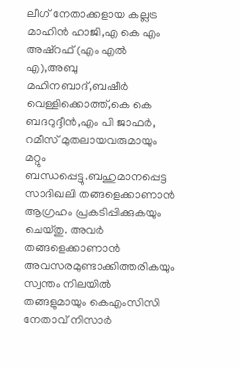ലീഗ് നേതാക്കളായ കല്ലട്ര മാഹിൻ ഹാജി,എ കെ എം അഷ്‌റഫ്‌ (എം എൽ എ),അബു മഹിനബാദ്,ബഷീർ വെള്ളിക്കൊത്ത്,കെ കെ ബദറുദ്ദീൻ,എം പി ജാഫർ, റമീസ് മുതലായവരുമായും മറ്റും ബന്ധപ്പെട്ടു.ബഹുമാനപ്പെട്ട സാദിഖലി തങ്ങളെക്കാണാൻ ആഗ്രഹം പ്രകടിപ്പിക്കുകയും ചെയ്തു. അവർ തങ്ങളെക്കാണാൻ അവസരമുണ്ടാക്കിത്തരികയും സ്വന്തം നിലയിൽ തങ്ങളുമായും കെഎംസിസി നേതാവ് നിസാർ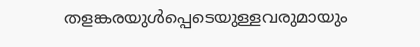തളങ്കരയുൾപ്പെടെയുള്ളവരുമായും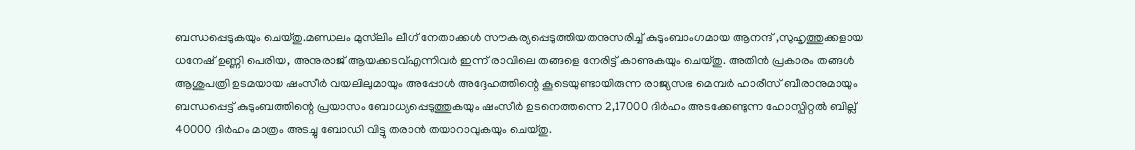ബന്ധപ്പെടുകയും ചെയ്തു.മണ്ഡലം മുസ്‌ലിം ലീഗ് നേതാക്കൾ സൗകര്യപ്പെടുത്തിയതനുസരിച്ച് കുടുംബാംഗമായ ആനന്ദ് ,സുഹൃത്തുക്കളായ ധനേഷ് ഉണ്ണി പെരിയ, അനുരാജ് ആയക്കടവ്എന്നിവർ ഇന്ന് രാവിലെ തങ്ങളെ നേരിട്ട് കാണുകയും ചെയ്തു. അതിൻ പ്രകാരം തങ്ങൾ ആശുപത്രി ഉടമയായ ഷംസീർ വയലിലുമായും അപ്പോൾ അദ്ദേഹത്തിന്റെ കൂടെയുണ്ടായിരുന്ന രാജ്യസഭ മെമ്പർ ഹാരീസ് ബീരാനുമായും ബന്ധപ്പെട്ട് കുടുംബത്തിന്റെ പ്രയാസം ബോധ്യപ്പെടുത്തുകയും ഷംസീർ ഉടനെത്തന്നെ 2,17000 ദിർഹം അടക്കേണ്ടുന്ന ഹോസ്പിറ്റൽ ബില്ല് 40000 ദിർഹം മാത്രം അടച്ചു ബോഡി വിട്ടു തരാൻ തയാറാവുകയും ചെയ്തു.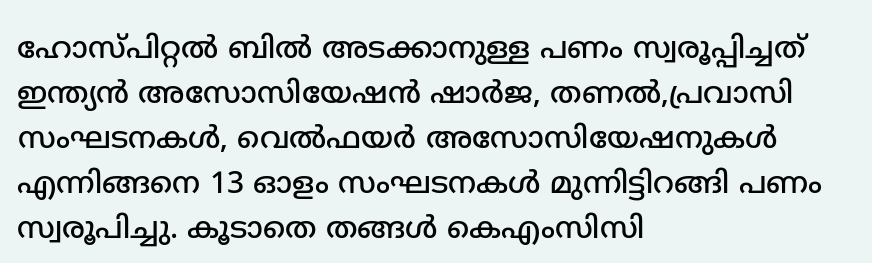ഹോസ്പിറ്റൽ ബിൽ അടക്കാനുള്ള പണം സ്വരൂപ്പിച്ചത് ഇന്ത്യൻ അസോസിയേഷൻ ഷാർജ, തണൽ,പ്രവാസി സംഘടനകൾ, വെൽഫയർ അസോസിയേഷനുകൾ എന്നിങ്ങനെ 13 ഓളം സംഘടനകൾ മുന്നിട്ടിറങ്ങി പണം സ്വരൂപിച്ചു. കൂടാതെ തങ്ങൾ കെഎംസിസി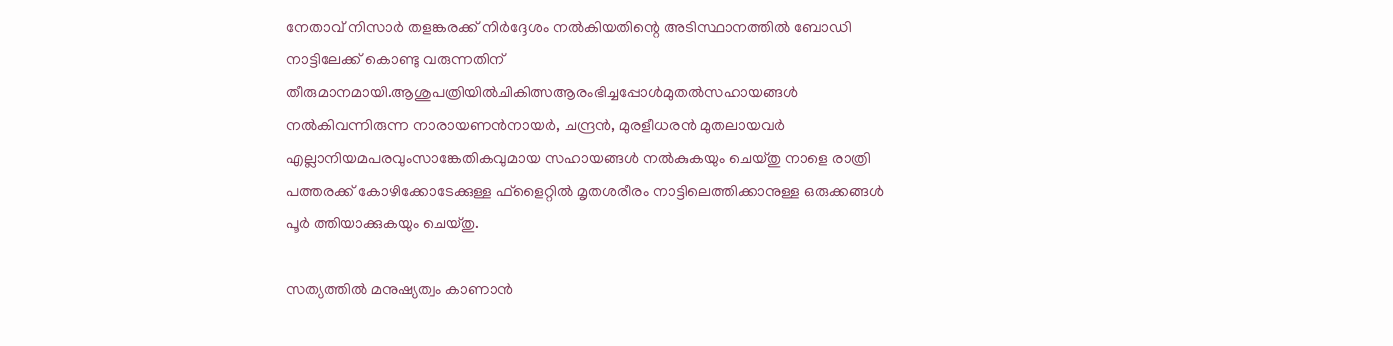നേതാവ് നിസാർ തളങ്കരക്ക് നിർദ്ദേശം നൽകിയതിന്റെ അടിസ്ഥാനത്തിൽ ബോഡി നാട്ടിലേക്ക് കൊണ്ടു വരുന്നതിന് തീരുമാനമായി.ആശുപത്രിയിൽചികിത്സആരംഭിച്ചപ്പോൾമുതൽസഹായങ്ങൾ നൽകിവന്നിരുന്ന നാരായണൻനായർ, ചന്ദ്രൻ, മുരളീധരൻ മുതലായവർ എല്ലാനിയമപരവുംസാങ്കേതികവുമായ സഹായങ്ങൾ നൽകുകയും ചെയ്തു നാളെ രാത്രി പത്തരക്ക് കോഴിക്കോടേക്കുള്ള ഫ്ളൈറ്റിൽ മൃതശരീരം നാട്ടിലെത്തിക്കാനുള്ള ഒരുക്കങ്ങൾ പൂർ ത്തിയാക്കുകയും ചെയ്തു.

സത്യത്തിൽ മനുഷ്യത്വം കാണാൻ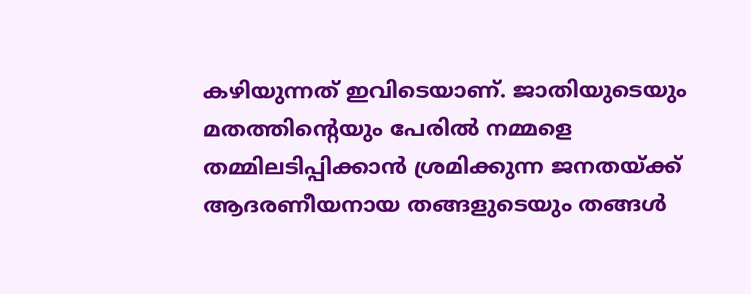കഴിയുന്നത് ഇവിടെയാണ്. ജാതിയുടെയും മതത്തിന്റെയും പേരിൽ നമ്മളെ തമ്മിലടിപ്പിക്കാൻ ശ്രമിക്കുന്ന ജനതയ്ക്ക് ആദരണീയനായ തങ്ങളുടെയും തങ്ങൾ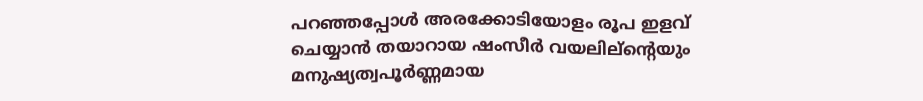പറഞ്ഞപ്പോൾ അരക്കോടിയോളം രൂപ ഇളവ് ചെയ്യാൻ തയാറായ ഷംസീർ വയലില്ന്റെയും മനുഷ്യത്വപൂർണ്ണമായ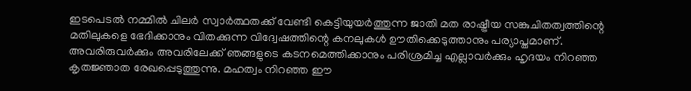ഇടപെടൽ നമ്മിൽ ചിലർ സ്വാർത്ഥതക്ക് വേണ്ടി കെട്ടിയുയർത്തുന്ന ജാതി മത രാഷ്ട്രീയ സങ്കുചിതത്വത്തിന്റെ മതിലുകളെ ഭേദിക്കാനും വിതക്കുന്ന വിദ്വേഷത്തിന്റെ കനലുകൾ ഊതിക്കെടുത്താനും പര്യാപ്തമാണ്. അവരിരുവർക്കും അവരിലേക്ക് ഞങ്ങളുടെ കടനമെത്തിക്കാനും പരിശ്രമിച്ച എല്ലാവർക്കും ഹൃദയം നിറഞ്ഞ കൃതജ്ഞാത രേഖപ്പെടുത്തുന്നു. മഹത്വം നിറഞ്ഞ ഈ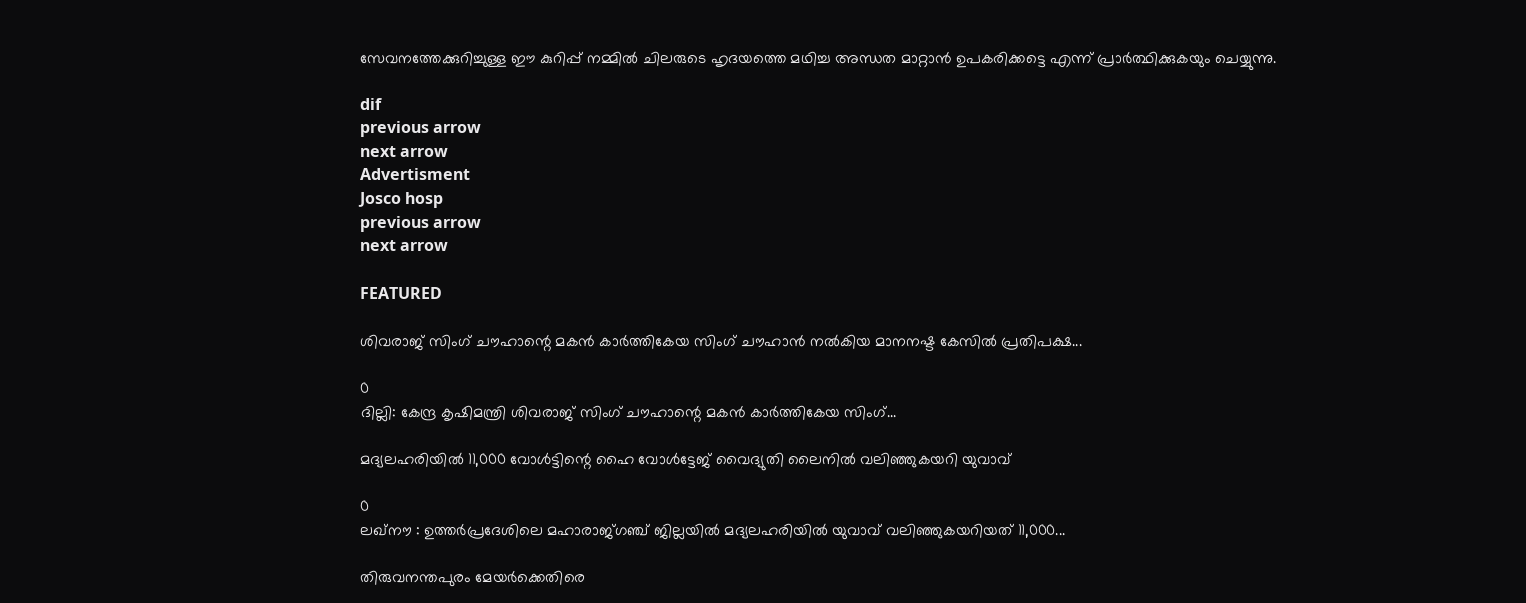സേവനത്തേക്കുറിച്ചുള്ള ഈ കുറിപ്പ് നമ്മിൽ ചിലരുടെ ഹൃദയത്തെ മഥിച്ച അന്ധത മാറ്റാൻ ഉപകരിക്കട്ടെ എന്ന് പ്രാർത്ഥിക്കുകയും ചെയ്യുന്നു.

dif
previous arrow
next arrow
Advertisment
Josco hosp
previous arrow
next arrow

FEATURED

ശിവരാജ് സിംഗ് ചൗഹാന്റെ മകൻ കാർത്തികേയ സിംഗ് ചൗഹാൻ നൽകിയ മാനനഷ്ട കേസിൽ പ്രതിപക്ഷ...

0
ദില്ലി: കേന്ദ്ര കൃഷിമന്ത്രി ശിവരാജ് സിംഗ് ചൗഹാന്റെ മകൻ കാർത്തികേയ സിംഗ്...

മദ്യലഹരിയിൽ 11,000 വോൾട്ടിന്റെ ഹൈ വോൾട്ടേജ് വൈദ്യുതി ലൈനിൽ വലിഞ്ഞുകയറി യുവാവ്

0
ലഖ്നൗ : ഉത്തർപ്രദേശിലെ മഹാരാജ്ഗഞ്ച് ജില്ലയിൽ മദ്യലഹരിയിൽ യുവാവ് വലിഞ്ഞുകയറിയത് 11,000...

തിരുവനന്തപുരം മേയർക്കെതിരെ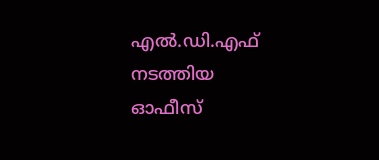എൽ.ഡി.എഫ് നടത്തിയ ഓഫീസ്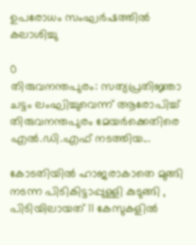ഉപരോധം സംഘർഷത്തിൽ കലാശിച്ചു

0
തിരുവനന്തപുരം: സത്യപ്രതിജ്ഞാ ചട്ടം ലംഘിച്ചുവെന്ന് ആരോപിച്ച് തിരുവനന്തപുരം മേയർക്കെതിരെ എൽ.ഡി.എഫ് നടത്തിയ...

കോടതിയിൽ ഹാജരാകാതെ മുങ്ങി നടന്ന പിടികിട്ടാപ്പുള്ളി കുടുങ്ങി , പിടിയിലായത് 11 കേസുകളിൽ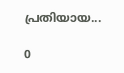പ്രതിയായ...

0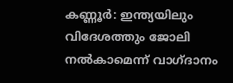കണ്ണൂർ: ഇന്ത്യയിലും വിദേശത്തും ജോലി നൽകാമെന്ന് വാഗ്‌ദാനം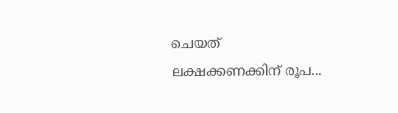ചെയത് ലക്ഷക്കണക്കിന് രൂപ...